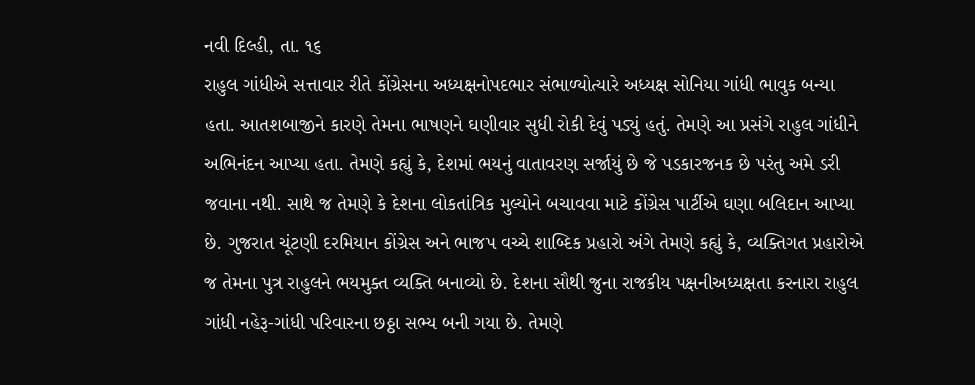નવી દિલ્હી, તા. ૧૬
રાહુલ ગાંધીએ સત્તાવાર રીતે કોંગ્રેસના અધ્યક્ષનોપદભાર સંભાળ્યોત્યારે અધ્યક્ષ સોનિયા ગાંધી ભાવુક બન્યા હતા. આતશબાજીને કારણે તેમના ભાષણને ઘણીવાર સુધી રોકી દેવું પડ્યું હતું. તેમણે આ પ્રસંગે રાહુલ ગાંધીને અભિનંદન આપ્યા હતા. તેમણે કહ્યું કે, દેશમાં ભયનું વાતાવરણ સર્જાયું છે જે પડકારજનક છે પરંતુ અમે ડરી જવાના નથી. સાથે જ તેમણે કે દેશના લોકતાંત્રિક મુલ્યોને બચાવવા માટે કોંગ્રેસ પાર્ટીએ ઘણા બલિદાન આપ્યા છે. ગુજરાત ચૂંટણી દરમિયાન કોંગ્રેસ અને ભાજપ વચ્ચે શાબ્દિક પ્રહારો અંગે તેમણે કહ્યું કે, વ્યક્તિગત પ્રહારોએ જ તેમના પુત્ર રાહુલને ભયમુક્ત વ્યક્તિ બનાવ્યો છે. દેશના સૌથી જુના રાજકીય પક્ષનીઅધ્યક્ષતા કરનારા રાહુલ ગાંધી નહેરૂ-ગાંધી પરિવારના છઠ્ઠા સભ્ય બની ગયા છે. તેમણે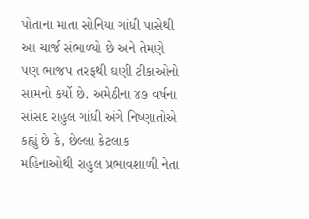પોતાના માતા સોનિયા ગાંધી પાસેથી આ ચાર્જ સંભાળ્યો છે અને તેમણે પણ ભાજપ તરફથી ઘણી ટીકાઓનો સામનો કર્યો છે. અમેઠીના ૪૭ વર્ષના સાંસદ રાહુલ ગાંધી અંગે નિષ્ણાતોએ કહ્યું છે કે, છેલ્લા કેટલાક મહિનાઓથી રાહુલ પ્રભાવશાળી નેતા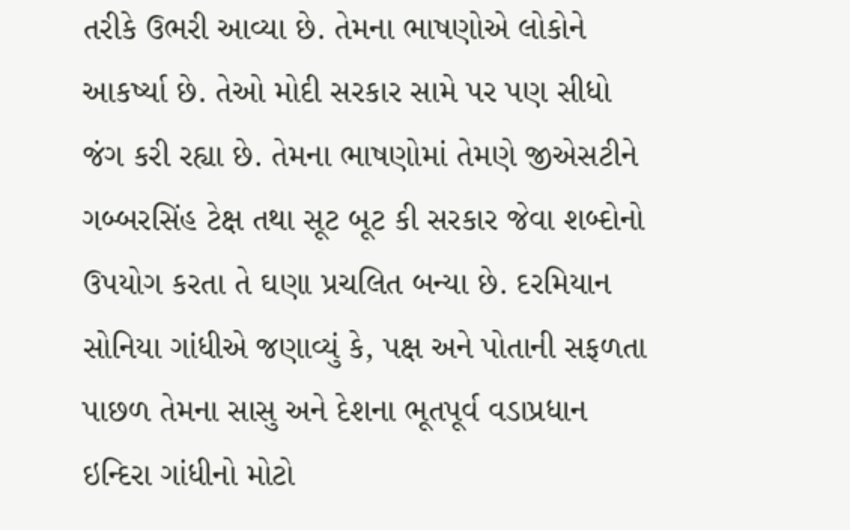તરીકે ઉભરી આવ્યા છે. તેમના ભાષણોએ લોકોને આકર્ષ્યા છે. તેઓ મોદી સરકાર સામે પર પણ સીધો જંગ કરી રહ્યા છે. તેમના ભાષણોમાં તેમણે જીએસટીને ગબ્બરસિંહ ટેક્ષ તથા સૂટ બૂટ કી સરકાર જેવા શબ્દોનો ઉપયોગ કરતા તે ઘણા પ્રચલિત બન્યા છે. દરમિયાન સોનિયા ગાંધીએ જણાવ્યું કે, પક્ષ અને પોતાની સફળતા પાછળ તેમના સાસુ અને દેશના ભૂતપૂર્વ વડાપ્રધાન ઇન્દિરા ગાંધીનો મોટો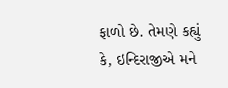ફાળો છે. તેમણે કહ્યું કે, ઇન્દિરાજીએ મને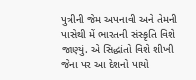પુત્રીની જેમ અપનાવી અને તેમની પાસેથી મેં ભારતની સંસ્કૃતિ વિશે જાણ્યું. એ સિદ્ધાંતો વિશે શીખી જેના પર આ દેશનો પાયો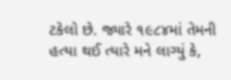ટકેલો છે. જ્યારે ૧૯૮૪માં તેમની હત્યા થઈ ત્યારે મને લાગ્યું કે,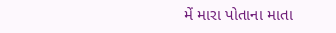મેં મારા પોતાના માતા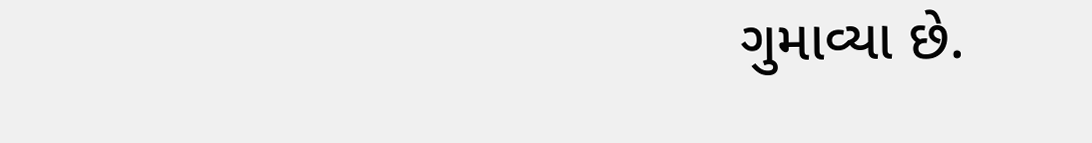ગુમાવ્યા છે.